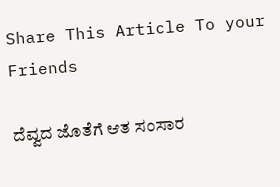Share This Article To your Friends

ದೆವ್ವದ ಜೊತೆಗೆ ಆತ ಸಂಸಾರ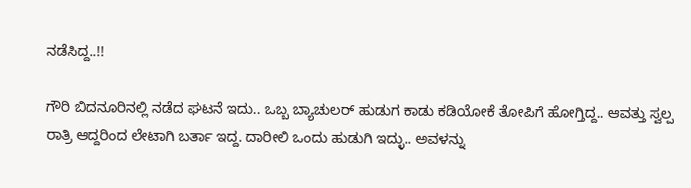ನಡೆಸಿದ್ದ..!!

ಗೌರಿ ಬಿದನೂರಿನಲ್ಲಿ ನಡೆದ ಘಟನೆ ಇದು.. ಒಬ್ಬ ಬ್ಯಾಚುಲರ್ ಹುಡುಗ ಕಾಡು ಕಡಿಯೋಕೆ ತೋಪಿಗೆ ಹೋಗ್ತಿದ್ದ.. ಆವತ್ತು ಸ್ವಲ್ಪ ರಾತ್ರಿ ಆದ್ದರಿಂದ ಲೇಟಾಗಿ ಬರ್ತಾ ಇದ್ದ. ದಾರೀಲಿ ಒಂದು ಹುಡುಗಿ ಇದ್ಳು.. ಅವಳನ್ನು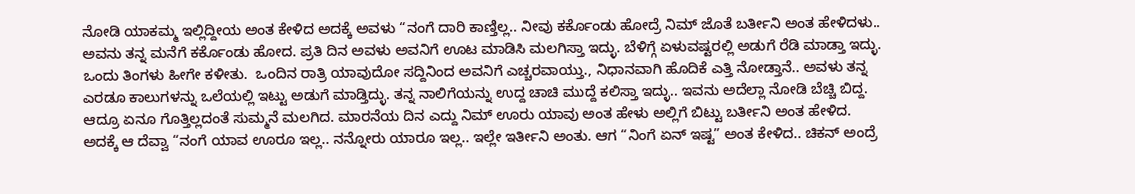ನೋಡಿ ಯಾಕಮ್ಮ ಇಲ್ಲಿದ್ದೀಯ ಅಂತ ಕೇಳಿದ ಅದಕ್ಕೆ ಅವಳು “ನಂಗೆ ದಾರಿ ಕಾಣ್ತಿಲ್ಲ.. ನೀವು ಕರ್ಕೊಂಡು ಹೋದ್ರೆ ನಿಮ್ ಜೊತೆ ಬರ್ತೀನಿ ಅಂತ ಹೇಳಿದಳು.. ಅವನು ತನ್ನ ಮನೆಗೆ ಕರ್ಕೊಂಡು ಹೋದ. ಪ್ರತಿ ದಿನ ಅವಳು ಅವನಿಗೆ ಊಟ ಮಾಡಿಸಿ ಮಲಗಿಸ್ತಾ ಇದ್ಳು. ಬೆಳಿಗ್ಗೆ ಏಳುವಷ್ಟರಲ್ಲಿ ಅಡುಗೆ ರೆಡಿ ಮಾಡ್ತಾ ಇದ್ಳು.  ಒಂದು ತಿಂಗಳು ಹೀಗೇ ಕಳೀತು.  ಒಂದಿನ ರಾತ್ರಿ ಯಾವುದೋ ಸದ್ದಿನಿಂದ ಅವನಿಗೆ ಎಚ್ಚರವಾಯ್ತು., ನಿಧಾನವಾಗಿ ಹೊದಿಕೆ ಎತ್ತಿ ನೋಡ್ತಾನೆ.. ಅವಳು ತನ್ನ ಎರಡೂ ಕಾಲುಗಳನ್ನು ಒಲೆಯಲ್ಲಿ ಇಟ್ಟು ಅಡುಗೆ ಮಾಡ್ತಿದ್ಳು. ತನ್ನ ನಾಲಿಗೆಯನ್ನು ಉದ್ದ ಚಾಚಿ ಮುದ್ದೆ ಕಲಿಸ್ತಾ ಇದ್ಳು.. ಇವನು ಅದೆಲ್ಲಾ ನೋಡಿ ಬೆಚ್ಚಿ ಬಿದ್ದ. ಆದ್ರೂ ಏನೂ ಗೊತ್ತಿಲ್ಲದಂತೆ ಸುಮ್ಮನೆ ಮಲಗಿದ. ಮಾರನೆಯ ದಿನ ಎದ್ದು ನಿಮ್ ಊರು ಯಾವು ಅಂತ ಹೇಳು ಅಲ್ಲಿಗೆ ಬಿಟ್ಟು ಬರ್ತೀನಿ ಅಂತ ಹೇಳಿದ. ಅದಕ್ಕೆ ಆ ದೆವ್ವಾ “ನಂಗೆ ಯಾವ ಊರೂ ಇಲ್ಲ.. ನನ್ನೋರು ಯಾರೂ ಇಲ್ಲ.. ಇಲ್ಲೇ ಇರ್ತೀನಿ ಅಂತು. ಆಗ “ನಿಂಗೆ ಏನ್ ಇಷ್ಟ” ಅಂತ ಕೇಳಿದ.. ಚಿಕನ್ ಅಂದ್ರೆ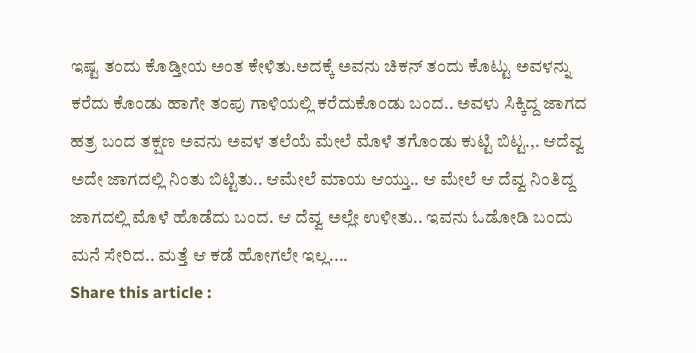ಇಷ್ಟ ತಂದು ಕೊಡ್ತೀಯ ಅಂತ ಕೇಳಿತು.ಅದಕ್ಕೆ ಅವನು ಚಿಕನ್ ತಂದು ಕೊಟ್ಟು ಅವಳನ್ನು ಕರೆದು ಕೊಂಡು ಹಾಗೇ ತಂಪು ಗಾಳಿಯಲ್ಲಿ ಕರೆದುಕೊಂಡು ಬಂದ.. ಅವಳು ಸಿಕ್ಕಿದ್ದ ಜಾಗದ ಹತ್ರ ಬಂದ ತಕ್ಷಣ ಅವನು ಅವಳ ತಲೆಯೆ ಮೇಲೆ ಮೊಳೆ ತಗೊಂಡು ಕುಟ್ಟಿ ಬಿಟ್ಟ.,. ಆದೆವ್ವ ಅದೇ ಜಾಗದಲ್ಲಿ ನಿಂತು ಬಿಟ್ಟಿತು.. ಆಮೇಲೆ ಮಾಯ ಆಯ್ತು.. ಆ ಮೇಲೆ ಆ ದೆವ್ವ ನಿಂತಿದ್ದ ಜಾಗದಲ್ಲಿ ಮೊಳೆ ಹೊಡೆದು ಬಂದ. ಆ ದೆವ್ವ ಅಲ್ಲೇ ಉಳೀತು.. ಇವನು ಓಡೋಡಿ ಬಂದು ಮನೆ ಸೇರಿದ.. ಮತ್ತೆ ಆ ಕಡೆ ಹೋಗಲೇ ಇಲ್ಲ....
Share this article :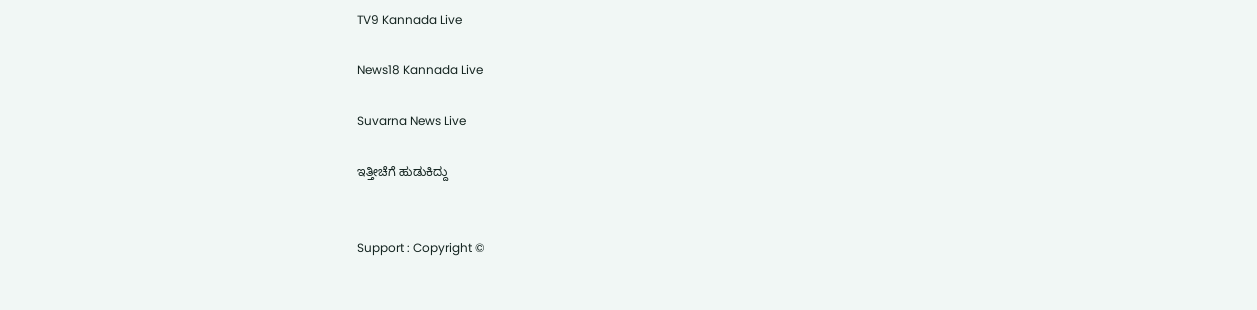TV9 Kannada Live

News18 Kannada Live

Suvarna News Live

ಇತ್ತೀಚೆಗೆ ಹುಡುಕಿದ್ದು


Support : Copyright ©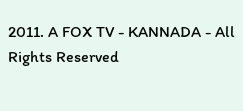2011. A FOX TV - KANNADA - All Rights Reserved